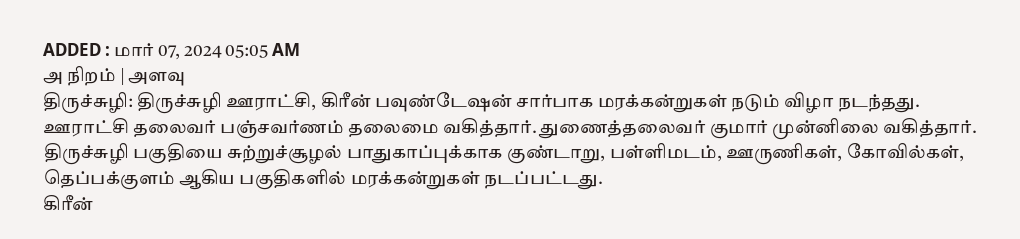ADDED : மார் 07, 2024 05:05 AM
அ நிறம் | அளவு
திருச்சுழி: திருச்சுழி ஊராட்சி, கிரீன் பவுண்டேஷன் சார்பாக மரக்கன்றுகள் நடும் விழா நடந்தது.
ஊராட்சி தலைவர் பஞ்சவர்ணம் தலைமை வகித்தார். துணைத்தலைவர் குமார் முன்னிலை வகித்தார். திருச்சுழி பகுதியை சுற்றுச்சூழல் பாதுகாப்புக்காக குண்டாறு, பள்ளிமடம், ஊருணிகள், கோவில்கள், தெப்பக்குளம் ஆகிய பகுதிகளில் மரக்கன்றுகள் நடப்பட்டது.
கிரீன்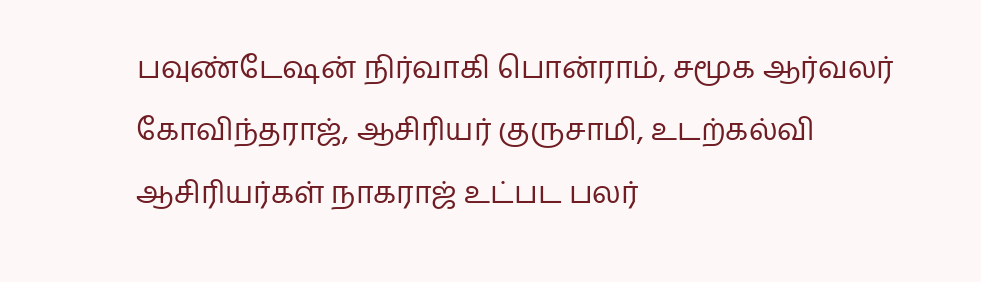பவுண்டேஷன் நிர்வாகி பொன்ராம், சமூக ஆர்வலர் கோவிந்தராஜ், ஆசிரியர் குருசாமி, உடற்கல்வி ஆசிரியர்கள் நாகராஜ் உட்பட பலர்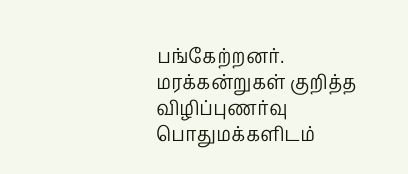பங்கேற்றனர். மரக்கன்றுகள் குறித்த விழிப்புணர்வு பொதுமக்களிடம்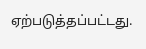ஏற்படுத்தப்பட்டது.